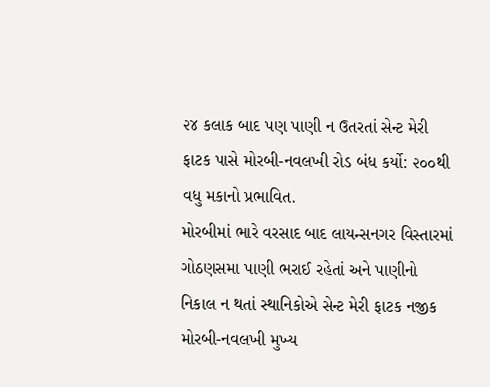૨૪ કલાક બાદ પણ પાણી ન ઉતરતાં સેન્ટ મેરી ફાટક પાસે મોરબી-નવલખી રોડ બંધ કર્યો: ૨૦૦થી વધુ મકાનો પ્રભાવિત.
મોરબીમાં ભારે વરસાદ બાદ લાયન્સનગર વિસ્તારમાં ગોઠણસમા પાણી ભરાઈ રહેતાં અને પાણીનો નિકાલ ન થતાં સ્થાનિકોએ સેન્ટ મેરી ફાટક નજીક મોરબી-નવલખી મુખ્ય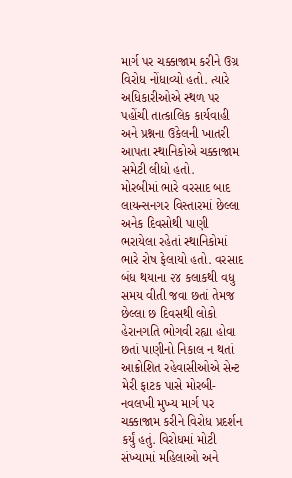માર્ગ પર ચક્કાજામ કરીને ઉગ્ર વિરોધ નોંધાવ્યો હતો. ત્યારે અધિકારીઓએ સ્થળ પર પહોંચી તાત્કાલિક કાર્યવાહી અને પ્રશ્નના ઉકેલની ખાતરી આપતા સ્થાનિકોએ ચક્કાજામ સમેટી લીધો હતો.
મોરબીમાં ભારે વરસાદ બાદ લાયન્સનગર વિસ્તારમાં છેલ્લા અનેક દિવસોથી પાણી ભરાયેલા રહેતાં સ્થાનિકોમાં ભારે રોષ ફેલાયો હતો. વરસાદ બંધ થયાના ૨૪ કલાકથી વધુ સમય વીતી જવા છતાં તેમજ છેલ્લા છ દિવસથી લોકો હેરાનગતિ ભોગવી રહ્યા હોવા છતાં પાણીનો નિકાલ ન થતાં આક્રોશિત રહેવાસીઓએ સેન્ટ મેરી ફાટક પાસે મોરબી-નવલખી મુખ્ય માર્ગ પર ચક્કાજામ કરીને વિરોધ પ્રદર્શન કર્યું હતું. વિરોધમાં મોટી સંખ્યામાં મહિલાઓ અને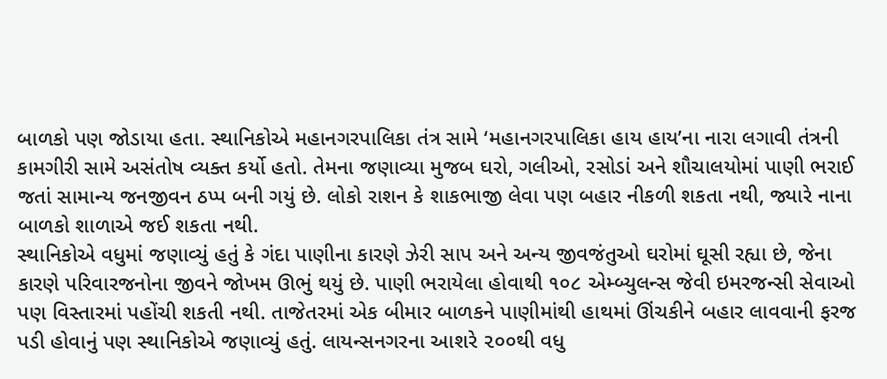બાળકો પણ જોડાયા હતા. સ્થાનિકોએ મહાનગરપાલિકા તંત્ર સામે ‘મહાનગરપાલિકા હાય હાય’ના નારા લગાવી તંત્રની કામગીરી સામે અસંતોષ વ્યક્ત કર્યો હતો. તેમના જણાવ્યા મુજબ ઘરો, ગલીઓ, રસોડાં અને શૌચાલયોમાં પાણી ભરાઈ જતાં સામાન્ય જનજીવન ઠપ્પ બની ગયું છે. લોકો રાશન કે શાકભાજી લેવા પણ બહાર નીકળી શકતા નથી, જ્યારે નાના બાળકો શાળાએ જઈ શકતા નથી.
સ્થાનિકોએ વધુમાં જણાવ્યું હતું કે ગંદા પાણીના કારણે ઝેરી સાપ અને અન્ય જીવજંતુઓ ઘરોમાં ઘૂસી રહ્યા છે, જેના કારણે પરિવારજનોના જીવને જોખમ ઊભું થયું છે. પાણી ભરાયેલા હોવાથી ૧૦૮ એમ્બ્યુલન્સ જેવી ઇમરજન્સી સેવાઓ પણ વિસ્તારમાં પહોંચી શકતી નથી. તાજેતરમાં એક બીમાર બાળકને પાણીમાંથી હાથમાં ઊંચકીને બહાર લાવવાની ફરજ પડી હોવાનું પણ સ્થાનિકોએ જણાવ્યું હતું. લાયન્સનગરના આશરે ૨૦૦થી વધુ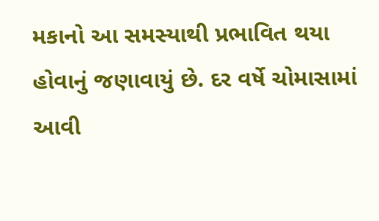મકાનો આ સમસ્યાથી પ્રભાવિત થયા હોવાનું જણાવાયું છે. દર વર્ષે ચોમાસામાં આવી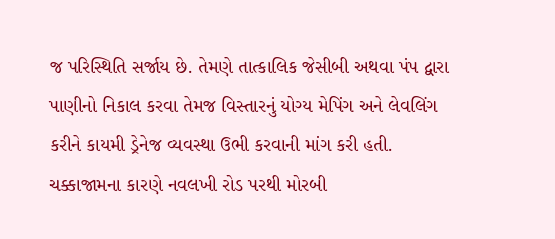જ પરિસ્થિતિ સર્જાય છે. તેમણે તાત્કાલિક જેસીબી અથવા પંપ દ્વારા પાણીનો નિકાલ કરવા તેમજ વિસ્તારનું યોગ્ય મેપિંગ અને લેવલિંગ કરીને કાયમી ડ્રેનેજ વ્યવસ્થા ઉભી કરવાની માંગ કરી હતી.
ચક્કાજામના કારણે નવલખી રોડ પરથી મોરબી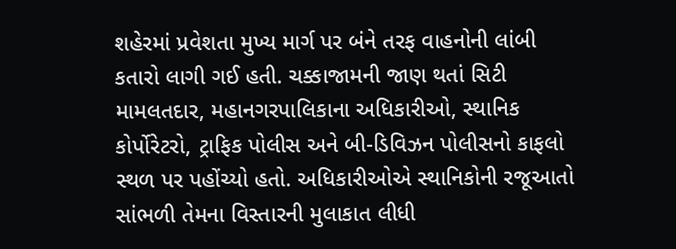શહેરમાં પ્રવેશતા મુખ્ય માર્ગ પર બંને તરફ વાહનોની લાંબી કતારો લાગી ગઈ હતી. ચક્કાજામની જાણ થતાં સિટી મામલતદાર, મહાનગરપાલિકાના અધિકારીઓ, સ્થાનિક કોર્પોરેટરો, ટ્રાફિક પોલીસ અને બી-ડિવિઝન પોલીસનો કાફલો સ્થળ પર પહોંચ્યો હતો. અધિકારીઓએ સ્થાનિકોની રજૂઆતો સાંભળી તેમના વિસ્તારની મુલાકાત લીધી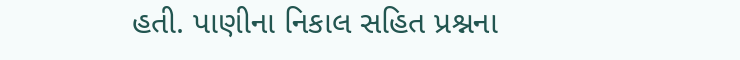હતી. પાણીના નિકાલ સહિત પ્રશ્નના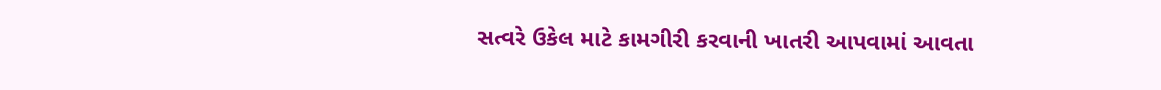સત્વરે ઉકેલ માટે કામગીરી કરવાની ખાતરી આપવામાં આવતા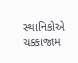સ્થાનિકોએ ચક્કાજામ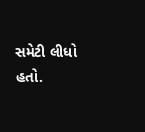સમેટી લીધો હતો.